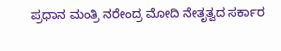ಪ್ರಧಾನ ಮಂತ್ರಿ ನರೇಂದ್ರ ಮೋದಿ ನೇತೃತ್ವದ ಸರ್ಕಾರ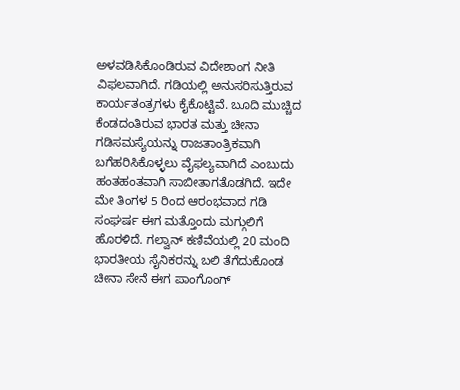ಅಳವಡಿಸಿಕೊಂಡಿರುವ ವಿದೇಶಾಂಗ ನೀತಿ ವಿಫಲವಾಗಿದೆ. ಗಡಿಯಲ್ಲಿ ಅನುಸರಿಸುತ್ತಿರುವ ಕಾರ್ಯತಂತ್ರಗಳು ಕೈಕೊಟ್ಟಿವೆ. ಬೂದಿ ಮುಚ್ಚಿದ ಕೆಂಡದಂತಿರುವ ಭಾರತ ಮತ್ತು ಚೀನಾ ಗಡಿಸಮಸ್ಯೆಯನ್ನು ರಾಜತಾಂತ್ರಿಕವಾಗಿ ಬಗೆಹರಿಸಿಕೊಳ್ಳಲು ವೈಫಲ್ಯವಾಗಿದೆ ಎಂಬುದು ಹಂತಹಂತವಾಗಿ ಸಾಬೀತಾಗತೊಡಗಿದೆ. ಇದೇ ಮೇ ತಿಂಗಳ 5 ರಿಂದ ಆರಂಭವಾದ ಗಡಿ ಸಂಘರ್ಷ ಈಗ ಮತ್ತೊಂದು ಮಗ್ಗುಲಿಗೆ ಹೊರಳಿದೆ. ಗಲ್ವಾನ್ ಕಣಿವೆಯಲ್ಲಿ 20 ಮಂದಿ ಭಾರತೀಯ ಸೈನಿಕರನ್ನು ಬಲಿ ತೆಗೆದುಕೊಂಡ ಚೀನಾ ಸೇನೆ ಈಗ ಪಾಂಗೊಂಗ್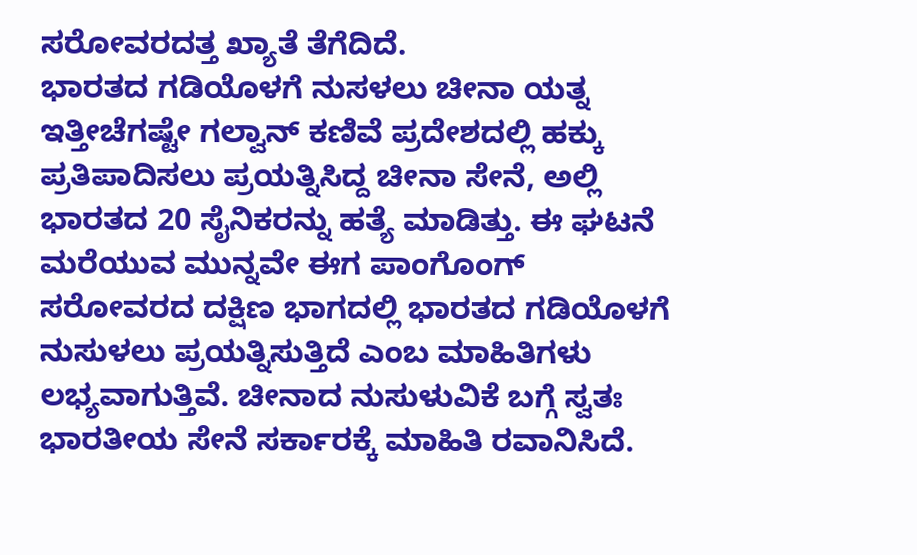ಸರೋವರದತ್ತ ಖ್ಯಾತೆ ತೆಗೆದಿದೆ.
ಭಾರತದ ಗಡಿಯೊಳಗೆ ನುಸಳಲು ಚೀನಾ ಯತ್ನ
ಇತ್ತೀಚೆಗಷ್ಟೇ ಗಲ್ವಾನ್ ಕಣಿವೆ ಪ್ರದೇಶದಲ್ಲಿ ಹಕ್ಕು ಪ್ರತಿಪಾದಿಸಲು ಪ್ರಯತ್ನಿಸಿದ್ದ ಚೀನಾ ಸೇನೆ, ಅಲ್ಲಿ ಭಾರತದ 20 ಸೈನಿಕರನ್ನು ಹತ್ಯೆ ಮಾಡಿತ್ತು. ಈ ಘಟನೆ ಮರೆಯುವ ಮುನ್ನವೇ ಈಗ ಪಾಂಗೊಂಗ್ ಸರೋವರದ ದಕ್ಷಿಣ ಭಾಗದಲ್ಲಿ ಭಾರತದ ಗಡಿಯೊಳಗೆ ನುಸುಳಲು ಪ್ರಯತ್ನಿಸುತ್ತಿದೆ ಎಂಬ ಮಾಹಿತಿಗಳು ಲಭ್ಯವಾಗುತ್ತಿವೆ. ಚೀನಾದ ನುಸುಳುವಿಕೆ ಬಗ್ಗೆ ಸ್ವತಃ ಭಾರತೀಯ ಸೇನೆ ಸರ್ಕಾರಕ್ಕೆ ಮಾಹಿತಿ ರವಾನಿಸಿದೆ.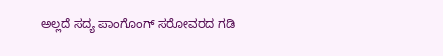ಅಲ್ಲದೆ ಸದ್ಯ ಪಾಂಗೊಂಗ್ ಸರೋವರದ ಗಡಿ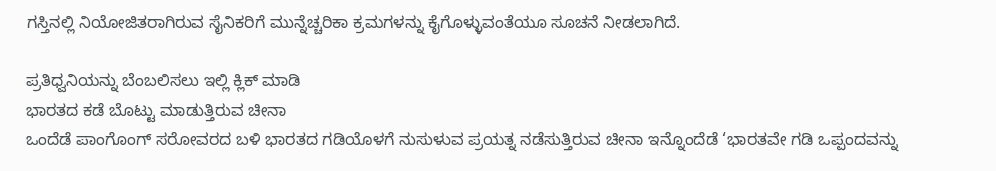ಗಸ್ತಿನಲ್ಲಿ ನಿಯೋಜಿತರಾಗಿರುವ ಸೈನಿಕರಿಗೆ ಮುನ್ನೆಚ್ಚರಿಕಾ ಕ್ರಮಗಳನ್ನು ಕೈಗೊಳ್ಳುವಂತೆಯೂ ಸೂಚನೆ ನೀಡಲಾಗಿದೆ.

ಪ್ರತಿಧ್ವನಿಯನ್ನು ಬೆಂಬಲಿಸಲು ಇಲ್ಲಿ ಕ್ಲಿಕ್ ಮಾಡಿ
ಭಾರತದ ಕಡೆ ಬೊಟ್ಟು ಮಾಡುತ್ತಿರುವ ಚೀನಾ
ಒಂದೆಡೆ ಪಾಂಗೊಂಗ್ ಸರೋವರದ ಬಳಿ ಭಾರತದ ಗಡಿಯೊಳಗೆ ನುಸುಳುವ ಪ್ರಯತ್ನ ನಡೆಸುತ್ತಿರುವ ಚೀನಾ ಇನ್ನೊಂದೆಡೆ ‘ಭಾರತವೇ ಗಡಿ ಒಪ್ಪಂದವನ್ನು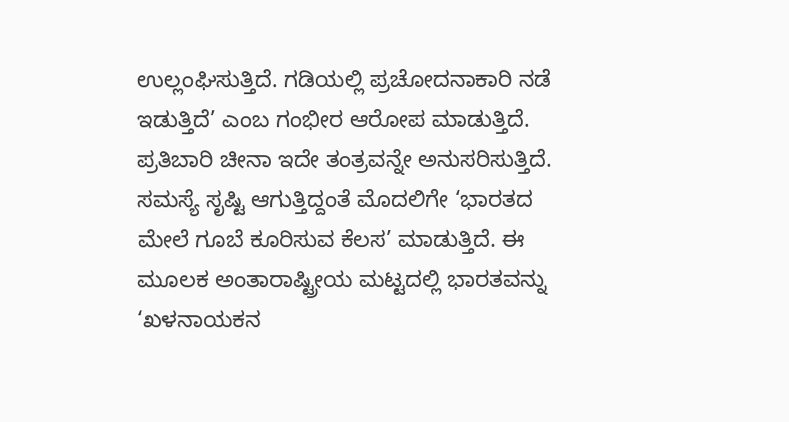ಉಲ್ಲಂಘಿಸುತ್ತಿದೆ. ಗಡಿಯಲ್ಲಿ ಪ್ರಚೋದನಾಕಾರಿ ನಡೆ ಇಡುತ್ತಿದೆ’ ಎಂಬ ಗಂಭೀರ ಆರೋಪ ಮಾಡುತ್ತಿದೆ. ಪ್ರತಿಬಾರಿ ಚೀನಾ ಇದೇ ತಂತ್ರವನ್ನೇ ಅನುಸರಿಸುತ್ತಿದೆ. ಸಮಸ್ಯೆ ಸೃಷ್ಟಿ ಆಗುತ್ತಿದ್ದಂತೆ ಮೊದಲಿಗೇ ‘ಭಾರತದ ಮೇಲೆ ಗೂಬೆ ಕೂರಿಸುವ ಕೆಲಸ’ ಮಾಡುತ್ತಿದೆ. ಈ ಮೂಲಕ ಅಂತಾರಾಷ್ಟ್ರೀಯ ಮಟ್ಟದಲ್ಲಿ ಭಾರತವನ್ನು ‘ಖಳನಾಯಕನ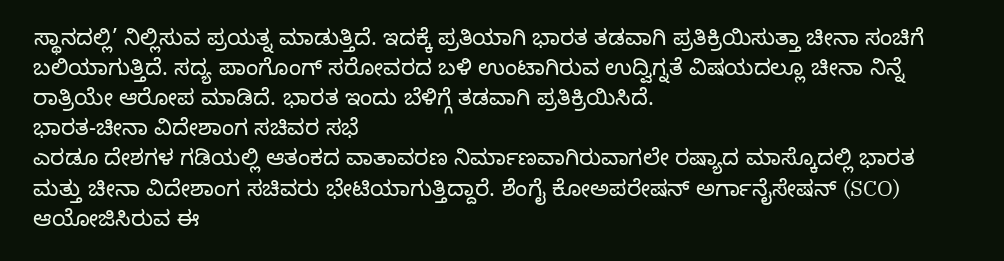ಸ್ಥಾನದಲ್ಲಿ’ ನಿಲ್ಲಿಸುವ ಪ್ರಯತ್ನ ಮಾಡುತ್ತಿದೆ. ಇದಕ್ಕೆ ಪ್ರತಿಯಾಗಿ ಭಾರತ ತಡವಾಗಿ ಪ್ರತಿಕ್ರಿಯಿಸುತ್ತಾ ಚೀನಾ ಸಂಚಿಗೆ ಬಲಿಯಾಗುತ್ತಿದೆ. ಸದ್ಯ ಪಾಂಗೊಂಗ್ ಸರೋವರದ ಬಳಿ ಉಂಟಾಗಿರುವ ಉದ್ವಿಗ್ನತೆ ವಿಷಯದಲ್ಲೂ ಚೀನಾ ನಿನ್ನೆ ರಾತ್ರಿಯೇ ಆರೋಪ ಮಾಡಿದೆ. ಭಾರತ ಇಂದು ಬೆಳಿಗ್ಗೆ ತಡವಾಗಿ ಪ್ರತಿಕ್ರಿಯಿಸಿದೆ.
ಭಾರತ-ಚೀನಾ ವಿದೇಶಾಂಗ ಸಚಿವರ ಸಭೆ
ಎರಡೂ ದೇಶಗಳ ಗಡಿಯಲ್ಲಿ ಆತಂಕದ ವಾತಾವರಣ ನಿರ್ಮಾಣವಾಗಿರುವಾಗಲೇ ರಷ್ಯಾದ ಮಾಸ್ಕೊದಲ್ಲಿ ಭಾರತ ಮತ್ತು ಚೀನಾ ವಿದೇಶಾಂಗ ಸಚಿವರು ಭೇಟಿಯಾಗುತ್ತಿದ್ದಾರೆ. ಶೆಂಗೈ ಕೋಅಪರೇಷನ್ ಅರ್ಗಾನೈಸೇಷನ್ (SCO) ಆಯೋಜಿಸಿರುವ ಈ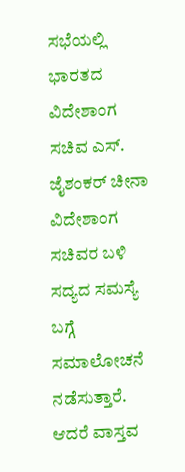ಸಭೆಯಲ್ಲಿ ಭಾರತದ ವಿದೇಶಾಂಗ ಸಚಿವ ಎಸ್. ಜೈಶಂಕರ್ ಚೀನಾ ವಿದೇಶಾಂಗ ಸಚಿವರ ಬಳಿ ಸದ್ಯದ ಸಮಸ್ಯೆ ಬಗ್ಗೆ ಸಮಾಲೋಚನೆ ನಡೆಸುತ್ತಾರೆ. ಆದರೆ ವಾಸ್ತವ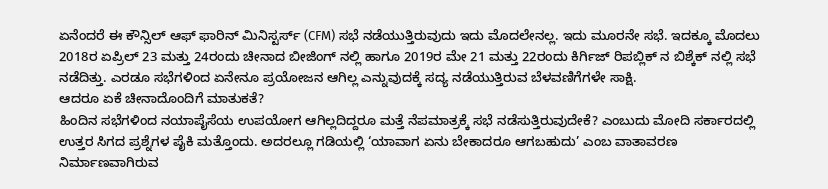ಏನೆಂದರೆ ಈ ಕೌನ್ಸಿಲ್ ಆಫ್ ಫಾರಿನ್ ಮಿನಿಸ್ಟರ್ಸ್ (CFM) ಸಭೆ ನಡೆಯುತ್ತಿರುವುದು ಇದು ಮೊದಲೇನಲ್ಲ. ಇದು ಮೂರನೇ ಸಭೆ. ಇದಕ್ಕೂ ಮೊದಲು 2018ರ ಏಪ್ರಿಲ್ 23 ಮತ್ತು 24ರಂದು ಚೀನಾದ ಬೀಜಿಂಗ್ ನಲ್ಲಿ ಹಾಗೂ 2019ರ ಮೇ 21 ಮತ್ತು 22ರಂದು ಕಿರ್ಗಿಜ್ ರಿಪಬ್ಲಿಕ್ ನ ಬಿಶ್ಕೆಕ್ ನಲ್ಲಿ ಸಭೆ ನಡೆದಿತ್ತು. ಎರಡೂ ಸಭೆಗಳಿಂದ ಏನೇನೂ ಪ್ರಯೋಜನ ಆಗಿಲ್ಲ ಎನ್ನುವುದಕ್ಕೆ ಸದ್ಯ ನಡೆಯುತ್ತಿರುವ ಬೆಳವಣಿಗೆಗಳೇ ಸಾಕ್ಷಿ.
ಆದರೂ ಏಕೆ ಚೀನಾದೊಂದಿಗೆ ಮಾತುಕತೆ?
ಹಿಂದಿನ ಸಭೆಗಳಿಂದ ನಯಾಪೈಸೆಯ ಉಪಯೋಗ ಆಗಿಲ್ಲದಿದ್ದರೂ ಮತ್ತೆ ನೆಪಮಾತ್ರಕ್ಕೆ ಸಭೆ ನಡೆಸುತ್ತಿರುವುದೇಕೆ? ಎಂಬುದು ಮೋದಿ ಸರ್ಕಾರದಲ್ಲಿ ಉತ್ತರ ಸಿಗದ ಪ್ರಶ್ನೆಗಳ ಪೈಕಿ ಮತ್ತೊಂದು. ಅದರಲ್ಲೂ ಗಡಿಯಲ್ಲಿ ‘ಯಾವಾಗ ಏನು ಬೇಕಾದರೂ ಆಗಬಹುದು’ ಎಂಬ ವಾತಾವರಣ ನಿರ್ಮಾಣವಾಗಿರುವ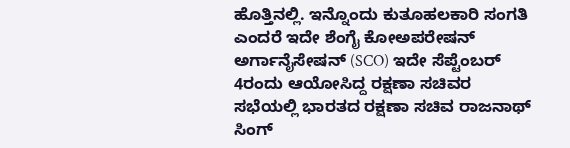ಹೊತ್ತಿನಲ್ಲಿ. ಇನ್ನೊಂದು ಕುತೂಹಲಕಾರಿ ಸಂಗತಿ ಎಂದರೆ ಇದೇ ಶೆಂಗೈ ಕೋಅಪರೇಷನ್ ಅರ್ಗಾನೈಸೇಷನ್ (SCO) ಇದೇ ಸೆಪ್ಟೆಂಬರ್ 4ರಂದು ಆಯೋಸಿದ್ದ ರಕ್ಷಣಾ ಸಚಿವರ ಸಭೆಯಲ್ಲಿ ಭಾರತದ ರಕ್ಷಣಾ ಸಚಿವ ರಾಜನಾಥ್ ಸಿಂಗ್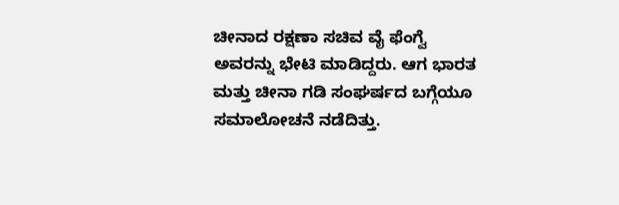ಚೀನಾದ ರಕ್ಷಣಾ ಸಚಿವ ವೈ ಫೆಂಗ್ವೆ ಅವರನ್ನು ಭೇಟಿ ಮಾಡಿದ್ದರು. ಆಗ ಭಾರತ ಮತ್ತು ಚೀನಾ ಗಡಿ ಸಂಘರ್ಷದ ಬಗ್ಗೆಯೂ ಸಮಾಲೋಚನೆ ನಡೆದಿತ್ತು.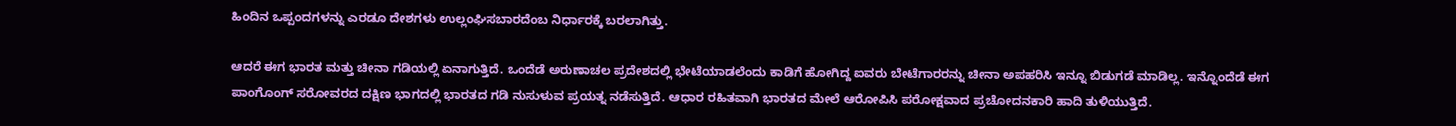ಹಿಂದಿನ ಒಪ್ಪಂದಗಳನ್ನು ಎರಡೂ ದೇಶಗಳು ಉಲ್ಲಂಘಿಸಬಾರದೆಂಬ ನಿರ್ಧಾರಕ್ಕೆ ಬರಲಾಗಿತ್ತು.

ಆದರೆ ಈಗ ಭಾರತ ಮತ್ತು ಚೀನಾ ಗಡಿಯಲ್ಲಿ ಏನಾಗುತ್ತಿದೆ. ಒಂದೆಡೆ ಅರುಣಾಚಲ ಪ್ರದೇಶದಲ್ಲಿ ಭೇಟೆಯಾಡಲೆಂದು ಕಾಡಿಗೆ ಹೋಗಿದ್ದ ಐವರು ಬೇಟೆಗಾರರನ್ನು ಚೀನಾ ಅಪಹರಿಸಿ ಇನ್ನೂ ಬಿಡುಗಡೆ ಮಾಡಿಲ್ಲ. ಇನ್ನೊಂದೆಡೆ ಈಗ ಪಾಂಗೊಂಗ್ ಸರೋವರದ ದಕ್ಷಿಣ ಭಾಗದಲ್ಲಿ ಭಾರತದ ಗಡಿ ನುಸುಳುವ ಪ್ರಯತ್ನ ನಡೆಸುತ್ತಿದೆ. ಆಧಾರ ರಹಿತವಾಗಿ ಭಾರತದ ಮೇಲೆ ಆರೋಪಿಸಿ ಪರೋಕ್ಷವಾದ ಪ್ರಚೋದನಕಾರಿ ಹಾದಿ ತುಳಿಯುತ್ತಿದೆ.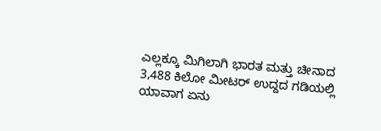ಎಲ್ಲಕ್ಕೂ ಮಿಗಿಲಾಗಿ ಭಾರತ ಮತ್ತು ಚೀನಾದ 3,488 ಕಿಲೋ ಮೀಟರ್ ಉದ್ದದ ಗಡಿಯಲ್ಲಿ ಯಾವಾಗ ಏನು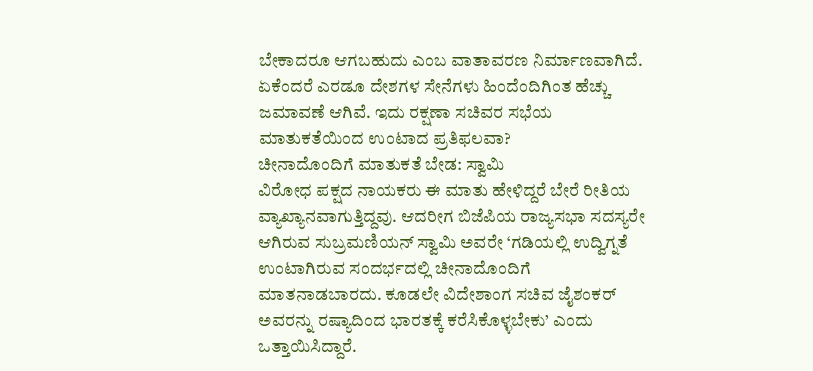ಬೇಕಾದರೂ ಆಗಬಹುದು ಎಂಬ ವಾತಾವರಣ ನಿರ್ಮಾಣವಾಗಿದೆ. ಏಕೆಂದರೆ ಎರಡೂ ದೇಶಗಳ ಸೇನೆಗಳು ಹಿಂದೆಂದಿಗಿಂತ ಹೆಚ್ಚು ಜಮಾವಣೆ ಆಗಿವೆ. ಇದು ರಕ್ಷಣಾ ಸಚಿವರ ಸಭೆಯ ಮಾತುಕತೆಯಿಂದ ಉಂಟಾದ ಪ್ರತಿಫಲವಾ?
ಚೀನಾದೊಂದಿಗೆ ಮಾತುಕತೆ ಬೇಡ: ಸ್ವಾಮಿ
ವಿರೋಧ ಪಕ್ಷದ ನಾಯಕರು ಈ ಮಾತು ಹೇಳಿದ್ದರೆ ಬೇರೆ ರೀತಿಯ ವ್ಯಾಖ್ಯಾನವಾಗುತ್ತಿದ್ದವು. ಆದರೀಗ ಬಿಜೆಪಿಯ ರಾಜ್ಯಸಭಾ ಸದಸ್ಯರೇ ಆಗಿರುವ ಸುಬ್ರಮಣಿಯನ್ ಸ್ವಾಮಿ ಅವರೇ ‘ಗಡಿಯಲ್ಲಿ ಉದ್ವಿಗ್ನತೆ ಉಂಟಾಗಿರುವ ಸಂದರ್ಭದಲ್ಲಿ ಚೀನಾದೊಂದಿಗೆ ಮಾತನಾಡಬಾರದು. ಕೂಡಲೇ ವಿದೇಶಾಂಗ ಸಚಿವ ಜೈಶಂಕರ್ ಅವರನ್ನು ರಷ್ಯಾದಿಂದ ಭಾರತಕ್ಕೆ ಕರೆಸಿಕೊಳ್ಳಬೇಕು’ ಎಂದು ಒತ್ತಾಯಿಸಿದ್ದಾರೆ.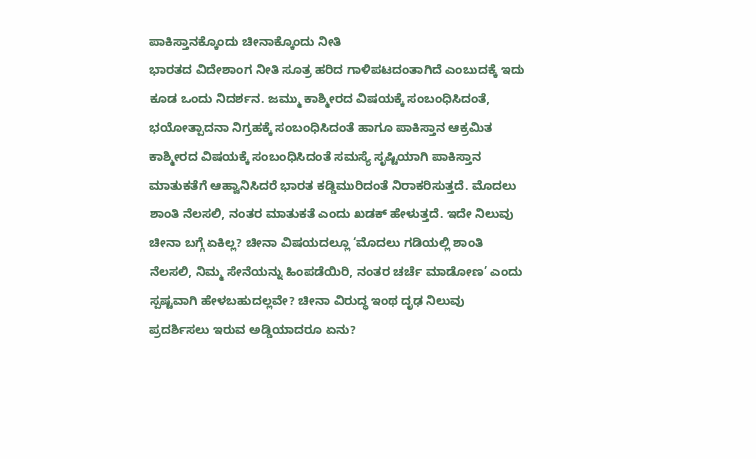ಪಾಕಿಸ್ತಾನಕ್ಕೊಂದು ಚೀನಾಕ್ಕೊಂದು ನೀತಿ
ಭಾರತದ ವಿದೇಶಾಂಗ ನೀತಿ ಸೂತ್ರ ಹರಿದ ಗಾಳಿಪಟದಂತಾಗಿದೆ ಎಂಬುದಕ್ಕೆ ಇದು ಕೂಡ ಒಂದು ನಿದರ್ಶನ. ಜಮ್ಮು ಕಾಶ್ಮೀರದ ವಿಷಯಕ್ಕೆ ಸಂಬಂಧಿಸಿದಂತೆ, ಭಯೋತ್ಪಾದನಾ ನಿಗ್ರಹಕ್ಕೆ ಸಂಬಂಧಿಸಿದಂತೆ ಹಾಗೂ ಪಾಕಿಸ್ತಾನ ಆಕ್ರಮಿತ ಕಾಶ್ಮೀರದ ವಿಷಯಕ್ಕೆ ಸಂಬಂಧಿಸಿದಂತೆ ಸಮಸ್ಯೆ ಸೃಷ್ಟಿಯಾಗಿ ಪಾಕಿಸ್ತಾನ ಮಾತುಕತೆಗೆ ಆಹ್ವಾನಿಸಿದರೆ ಭಾರತ ಕಡ್ಡಿಮುರಿದಂತೆ ನಿರಾಕರಿಸುತ್ತದೆ. ಮೊದಲು ಶಾಂತಿ ನೆಲಸಲಿ, ನಂತರ ಮಾತುಕತೆ ಎಂದು ಖಡಕ್ ಹೇಳುತ್ತದೆ. ಇದೇ ನಿಲುವು ಚೀನಾ ಬಗ್ಗೆ ಏಕಿಲ್ಲ? ಚೀನಾ ವಿಷಯದಲ್ಲೂ ‘ಮೊದಲು ಗಡಿಯಲ್ಲಿ ಶಾಂತಿ ನೆಲಸಲಿ, ನಿಮ್ಮ ಸೇನೆಯನ್ನು ಹಿಂಪಡೆಯಿರಿ, ನಂತರ ಚರ್ಚೆ ಮಾಡೋಣ’ ಎಂದು ಸ್ಪಷ್ಟವಾಗಿ ಹೇಳಬಹುದಲ್ಲವೇ? ಚೀನಾ ವಿರುದ್ಧ ಇಂಥ ದೃಢ ನಿಲುವು ಪ್ರದರ್ಶಿಸಲು ಇರುವ ಅಡ್ಡಿಯಾದರೂ ಏನು?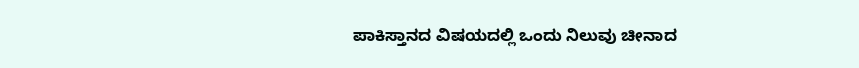ಪಾಕಿಸ್ತಾನದ ವಿಷಯದಲ್ಲಿ ಒಂದು ನಿಲುವು ಚೀನಾದ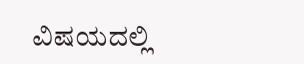ವಿಷಯದಲ್ಲಿ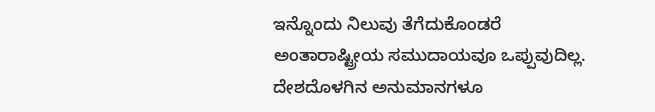ಇನ್ನೊಂದು ನಿಲುವು ತೆಗೆದುಕೊಂಡರೆ ಅಂತಾರಾಷ್ಟ್ರೀಯ ಸಮುದಾಯವೂ ಒಪ್ಪುವುದಿಲ್ಲ. ದೇಶದೊಳಗಿನ ಅನುಮಾನಗಳೂ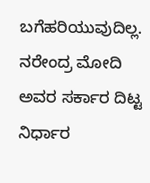ಬಗೆಹರಿಯುವುದಿಲ್ಲ. ನರೇಂದ್ರ ಮೋದಿ ಅವರ ಸರ್ಕಾರ ದಿಟ್ಟ ನಿರ್ಧಾರ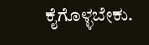ಕೈಗೊಳ್ಳಬೇಕು.